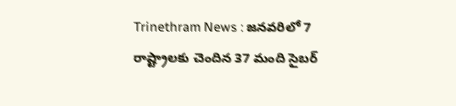Trinethram News : జనవరిలో 7 రాష్ట్రాలకు చెందిన 37 మంది సైబర్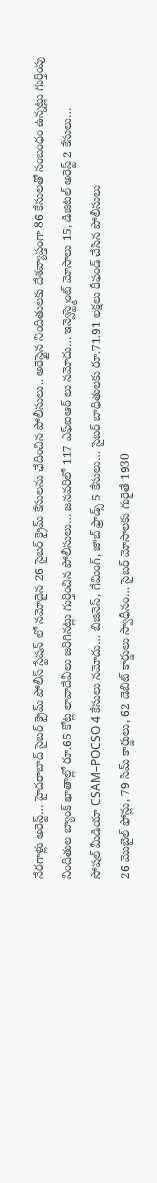నేరగాళ్లు అరెస్ట్… హైదరాబాద్ సైబర్ క్రైమ్ పోలీస్ స్టేషన్ లో నమోదైన 26 సైబర్ క్రైమ్ కేసులను ఛేదించిన పోలీసులు.. అరెస్టైన నిందితులకు దేశవ్యాప్తంగా 86 కేసులతో సంబంధం ఉన్నట్లు గుర్తింపు
నిందితుల బ్యాంక్ ఖాతాల్లో రూ.65 కోట్ల లావాదేవీలు జరిగినట్లు గుర్తించిన పోలీసులు… జనవరిలో 117 ఎఫ్ఐఆర్ లు నమోదు… ఇన్వెస్ట్మెంట్ మోసాలు 15, డిజిటల్ అరెస్ట్ 2 కేసులు…
సోషల్ మీడియా CSAM–POCSO 4 కేసులు నమోదు… బిజినెస్, గేమింగ్, జాబ్ ఫ్రాడ్స్ 5 కేసులు… సైబర్ బాధితులకు రూ.71.91 లక్షలు రీఫండ్ చేసిన పోలీసులు
26 మొబైల్ ఫోన్లు, 79 సిమ్ కార్డులు, 62 డెబిట్ కార్డులు స్వాధీనం… సైబర్ మోసాలకు గురైతే 1930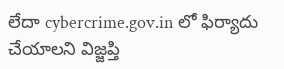లేదా cybercrime.gov.in లో ఫిర్యాదు చేయాలని విజ్జప్తి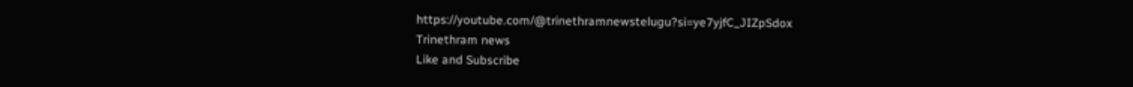https://youtube.com/@trinethramnewstelugu?si=ye7yjfC_JIZpSdox
Trinethram news
Like and Subscribe